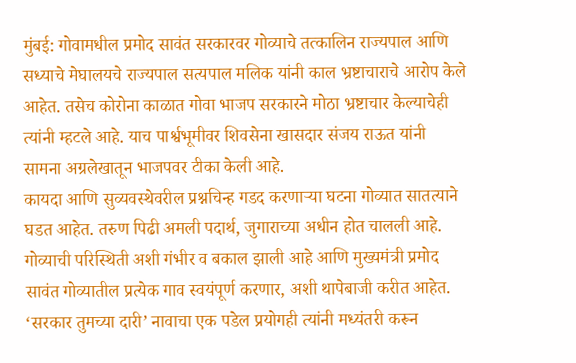मुंबई: गोवामधील प्रमोद सावंत सरकारवर गोव्याचे तत्कालिन राज्यपाल आणि सध्याचे मेघालयचे राज्यपाल सत्यपाल मलिक यांनी काल भ्रष्टाचाराचे आरोप केले आहेत. तसेच कोरोना काळात गोवा भाजप सरकारने मोठा भ्रष्टाचार केल्याचेही त्यांनी म्हटले आहे. याच पार्श्वभूमीवर शिवसेना खासदार संजय राऊत यांनी सामना अग्रलेखातून भाजपवर टीका केली आहे.
कायदा आणि सुव्यवस्थेवरील प्रश्नचिन्ह गडद करणाऱ्या घटना गोव्यात सातत्याने घडत आहेत. तरुण पिढी अमली पदार्थ, जुगाराच्या अधीन होत चालली आहे. गोव्याची परिस्थिती अशी गंभीर व बकाल झाली आहे आणि मुख्यमंत्री प्रमोद सावंत गोव्यातील प्रत्येक गाव स्वयंपूर्ण करणार, अशी थापेबाजी करीत आहेत. ‘सरकार तुमच्या दारी’ नावाचा एक पडेल प्रयोगही त्यांनी मध्यंतरी करून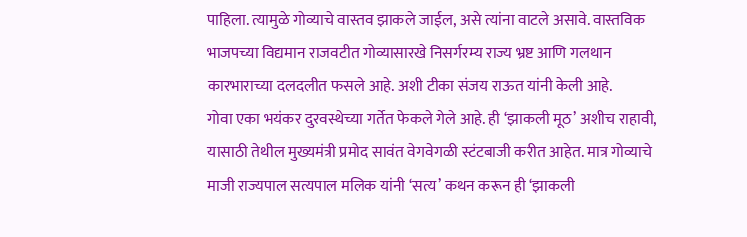पाहिला. त्यामुळे गोव्याचे वास्तव झाकले जाईल, असे त्यांना वाटले असावे. वास्तविक भाजपच्या विद्यमान राजवटीत गोव्यासारखे निसर्गरम्य राज्य भ्रष्ट आणि गलथान कारभाराच्या दलदलीत फसले आहे. अशी टीका संजय राऊत यांनी केली आहे.
गोवा एका भयंकर दुरवस्थेच्या गर्तेत फेकले गेले आहे. ही ‘झाकली मूठ’ अशीच राहावी, यासाठी तेथील मुख्यमंत्री प्रमोद सावंत वेगवेगळी स्टंटबाजी करीत आहेत. मात्र गोव्याचे माजी राज्यपाल सत्यपाल मलिक यांनी ‘सत्य’ कथन करून ही ‘झाकली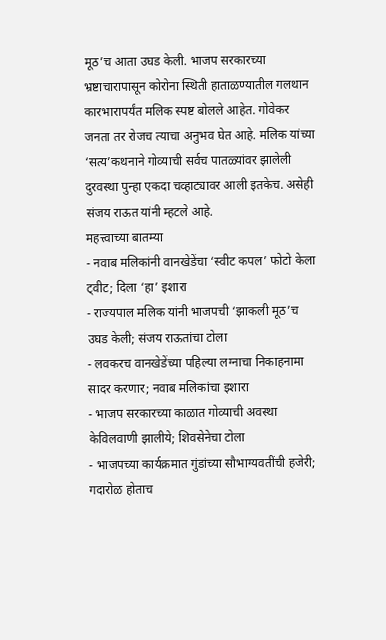मूठ’च आता उघड केली. भाजप सरकारच्या भ्रष्टाचारापासून कोरोना स्थिती हाताळण्यातील गलथान कारभारापर्यंत मलिक स्पष्ट बोलले आहेत. गोवेकर जनता तर रोजच त्याचा अनुभव घेत आहे. मलिक यांच्या ‘सत्य’कथनाने गोव्याची सर्वच पातळ्यांवर झालेली दुरवस्था पुन्हा एकदा चव्हाट्यावर आली इतकेच. असेही संजय राऊत यांनी म्हटले आहे.
महत्त्वाच्या बातम्या
- नवाब मलिकांनी वानखेडेंचा ‘स्वीट कपल’ फोटो केला ट्वीट; दिला ‘हा’ इशारा
- राज्यपाल मलिक यांनी भाजपची ‘झाकली मूठ’च उघड केली; संजय राऊतांचा टोला
- लवकरच वानखेडेंच्या पहिल्या लग्नाचा निकाहनामा सादर करणार; नवाब मलिकांचा इशारा
- भाजप सरकारच्या काळात गोव्याची अवस्था केविलवाणी झालीये; शिवसेनेचा टोला
- भाजपच्या कार्यक्रमात गुंडांच्या सौभाग्यवतींची हजेरी; गदारोळ होताच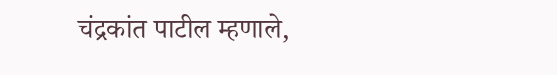चंद्रकांत पाटील म्हणाले,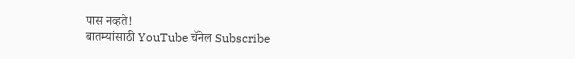पास नव्हते!
बातम्यांसाठी YouTube चॅनेल Subscribe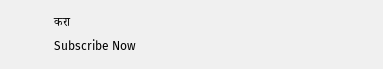करा
Subscribe Now